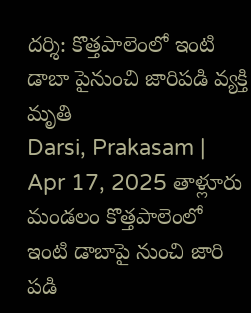దర్శి: కొత్తపాలెంలో ఇంటి డాబా పైనుంచి జారిపడి వ్యక్తి మృతి
Darsi, Prakasam | Apr 17, 2025 తాళ్లూరు మండలం కొత్తపాలెంలో ఇంటి డాబాపై నుంచి జారి పడి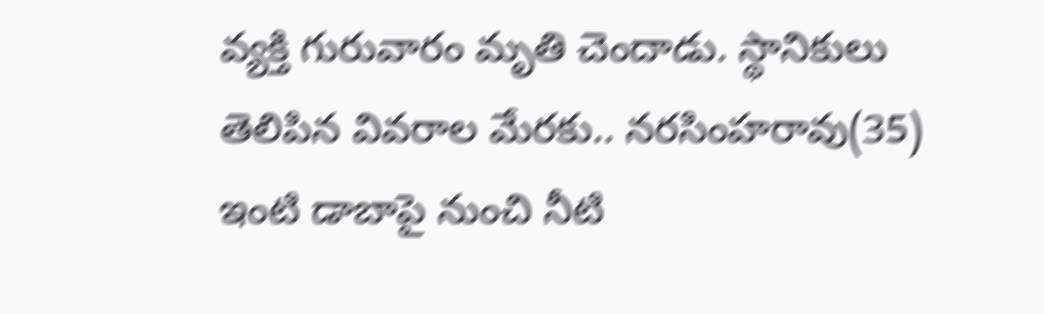వ్యక్తి గురువారం మృతి చెందాడు. స్థానికులు తెలిపిన వివరాల మేరకు.. నరసింహరావు(35) ఇంటి డాబాపై నుంచి నీటి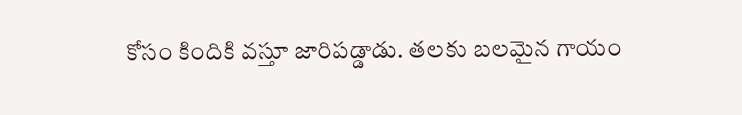కోసం కిందికి వస్తూ జారిపడ్డాడు. తలకు బలమైన గాయం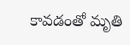కావడంతో మృతి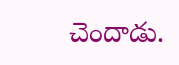చెందాడు.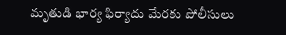మృతుడి భార్య ఫిర్యాదు మేరకు పోలీసులు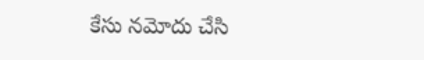కేసు నమోదు చేసి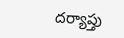దర్యాప్తు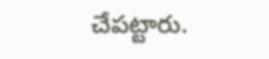చేపట్టారు.